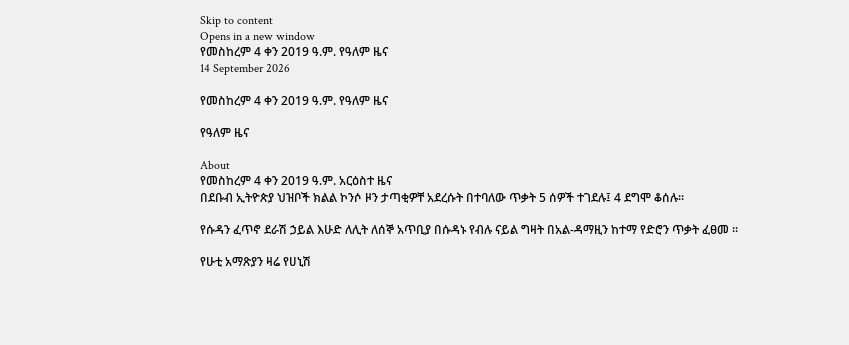Skip to content
Opens in a new window
የመስከረም 4 ቀን 2019 ዓ.ም. የዓለም ዜና
14 September 2026

የመስከረም 4 ቀን 2019 ዓ.ም. የዓለም ዜና

የዓለም ዜና

About
የመስከረም 4 ቀን 2019 ዓ.ም. አርዕስተ ዜና
በደቡብ ኢትዮጵያ ህዝቦች ክልል ኮንሶ ዞን ታጣቂዎቸ አደረሱት በተባለው ጥቃት 5 ሰዎች ተገደሉ፤ 4 ደግሞ ቆሰሉ።

የሱዳን ፈጥኖ ደራሽ ኃይል እሁድ ለሊት ለሰኞ አጥቢያ በሱዳኑ የብሉ ናይል ግዛት በአል-ዳማዚን ከተማ የድሮን ጥቃት ፈፀመ ።

የሁቲ አማጽያን ዛሬ የሀኒሽ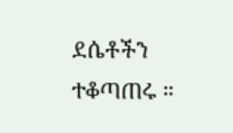ደሴቶችን ተቆጣጠሩ ።